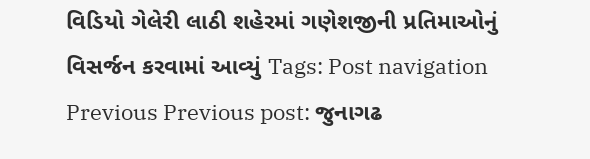વિડિયો ગેલેરી લાઠી શહેરમાં ગણેશજીની પ્રતિમાઓનું વિસર્જન કરવામાં આવ્યું Tags: Post navigation Previous Previous post: જુનાગઢ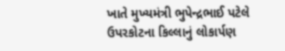ખાતે મુખ્યમંત્રી ભુપેન્દ્રભાઈ પટેલે ઉપરકોટના કિલ્લાનું લોકાર્પણ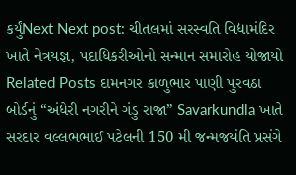કર્યુંNext Next post: ચીતલમાં સરસ્વતિ વિદ્યામંદિર ખાતે નેત્રયજ્ઞ, પદાધિકરીઓનો સન્માન સમારોહ યોજાયો Related Posts દામનગર કાળુભાર પાણી પુરવઠા બોર્ડનું “અંધેરી નગરીને ગંડુ રાજા” Savarkundla ખાતે સરદાર વલ્લભભાઈ પટેલની 150 મી જન્મજયંતિ પ્રસંગે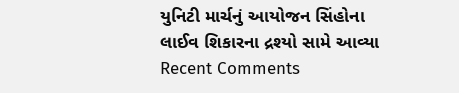યુનિટી માર્ચનું આયોજન સિંહોના લાઈવ શિકારના દ્રશ્યો સામે આવ્યા
Recent Comments